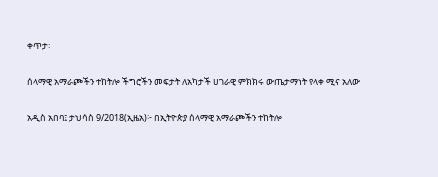ቀጥታ፡

ሰላማዊ አማራጮችን ተከትሎ ችግሮችን መፍታት ለአካታች ሀገራዊ ምክክሩ ውጤታማነት የላቀ ሚና አለው

አዲስ አበባ፤ ታህሳስ 9/2018(ኢዜአ)፦ በኢትዮጵያ ሰላማዊ አማራጮችን ተከትሎ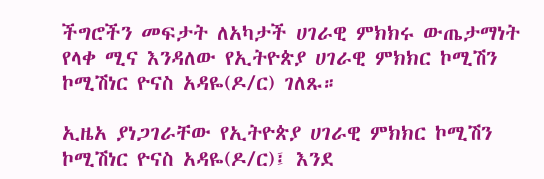ችግሮችን መፍታት ለአካታች ሀገራዊ ምክክሩ ውጤታማነት የላቀ ሚና እንዳለው የኢትዮጵያ ሀገራዊ ምክክር ኮሚሽን ኮሚሽነር ዮናስ አዳዬ(ዶ/ር) ገለጹ።

ኢዜአ ያነጋገራቸው የኢትዮጵያ ሀገራዊ ምክክር ኮሚሽን ኮሚሽነር ዮናስ አዳዬ(ዶ/ር)፤ እንደ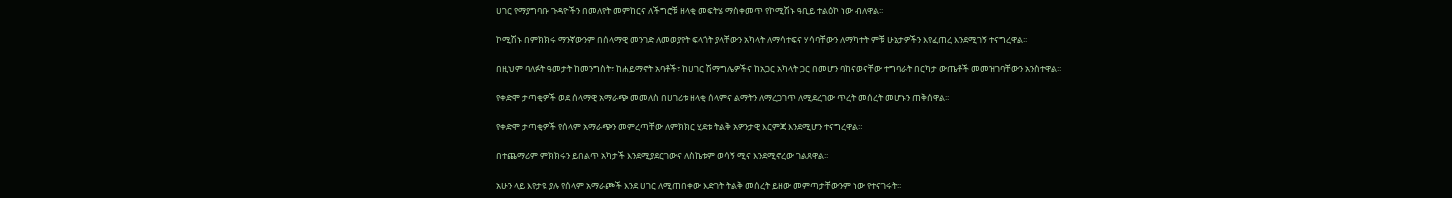ሀገር የማያግባቡ ጉዳዮችን በመለየት መምከርና ለችግሮቹ ዘላቂ መፍትሄ ማስቀመጥ የኮሚሽኑ ዓቢይ ተልዕኮ ነው ብለዋል፡፡

ኮሚሽኑ በምክክሩ ማንኛውንም በሰላማዊ መንገድ ለመወያየት ፍላጎት ያላቸውን አካላት ለማሳተፍና ሃሳባቸውን ለማካተት ምቹ ሁኔታዎችን እየፈጠረ እንደሚገኝ ተናግረዋል፡፡

በዚህም ባለፉት ዓመታት ከመንግስት፣ ከሐይማኖት አባቶች፣ ከሀገር ሽማግሌዎችና ከአጋር አካላት ጋር በመሆን ባከናወናቸው ተግባራት በርካታ ውጤቶች መመዝገባቸውን አንስተዋል፡፡

የቀድሞ ታጣቂዎች ወደ ሰላማዊ አማራጭ መመለስ በሀገሪቱ ዘላቂ ሰላምና ልማትን ለማረጋገጥ ለሚደረገው ጥረት መሰረት መሆኑን ጠቅሰዋል፡፡

የቀድሞ ታጣቂዎች የሰላም አማራጭን መምረጣቸው ለምክክር ሂደቱ ትልቅ አዎንታዊ እርምጃ እንደሚሆን ተናግረዋል።

በተጨማሪም ምክክሩን ይበልጥ አካታች እንደሚያደርገውና ለስኬቱም ወሳኝ ሚና እንደሚኖረው ገልጸዋል፡፡

አሁን ላይ እየታዩ ያሉ የሰላም አማራጮች እንደ ሀገር ለሚጠበቀው እድገት ትልቅ መሰረት ይዘው መምጣታቸውንም ነው የተናገሩት፡፡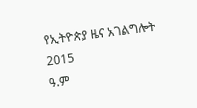የኢትዮጵያ ዜና አገልግሎት
2015
ዓ.ም